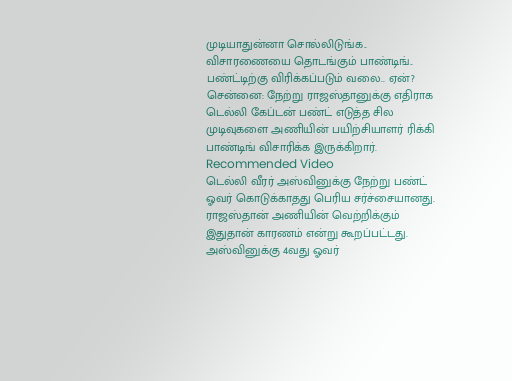முடியாதுன்னா சொல்லிடுங்க.. விசாரணையை தொடங்கும் பாண்டிங்.. பண்ட்டிற்கு விரிக்கப்படும் வலை.. ஏன்?
சென்னை: நேற்று ராஜஸ்தானுக்கு எதிராக டெல்லி கேப்டன் பண்ட் எடுத்த சில முடிவுகளை அணியின் பயிற்சியாளர் ரிக்கி பாண்டிங் விசாரிக்க இருக்கிறார்.
Recommended Video
டெல்லி வீரர் அஸ்வினுக்கு நேற்று பண்ட் ஓவர் கொடுக்காதது பெரிய சர்ச்சையானது. ராஜஸ்தான் அணியின் வெற்றிக்கும் இதுதான் காரணம் என்று கூறப்பட்டது.
அஸ்வினுக்கு 4வது ஓவர்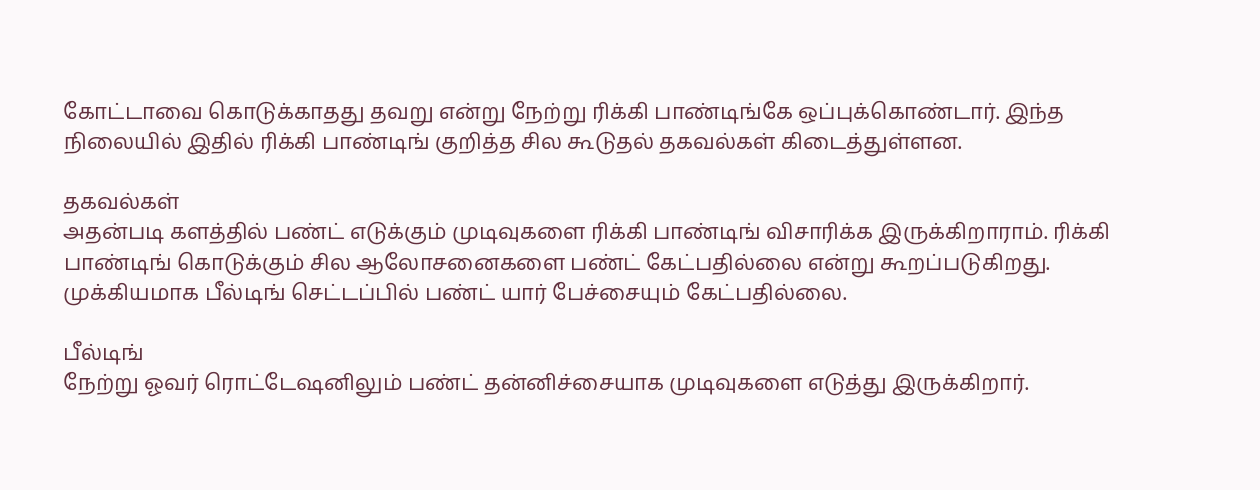கோட்டாவை கொடுக்காதது தவறு என்று நேற்று ரிக்கி பாண்டிங்கே ஒப்புக்கொண்டார். இந்த நிலையில் இதில் ரிக்கி பாண்டிங் குறித்த சில கூடுதல் தகவல்கள் கிடைத்துள்ளன.

தகவல்கள்
அதன்படி களத்தில் பண்ட் எடுக்கும் முடிவுகளை ரிக்கி பாண்டிங் விசாரிக்க இருக்கிறாராம். ரிக்கி பாண்டிங் கொடுக்கும் சில ஆலோசனைகளை பண்ட் கேட்பதில்லை என்று கூறப்படுகிறது. முக்கியமாக பீல்டிங் செட்டப்பில் பண்ட் யார் பேச்சையும் கேட்பதில்லை.

பீல்டிங்
நேற்று ஓவர் ரொட்டேஷனிலும் பண்ட் தன்னிச்சையாக முடிவுகளை எடுத்து இருக்கிறார்.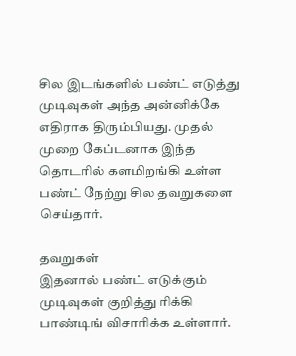சில இடங்களில் பண்ட் எடுத்து முடிவுகள் அந்த அன்னிக்கே எதிராக திரும்பியது. முதல் முறை கேப்டனாக இந்த தொடரில் களமிறங்கி உள்ள பண்ட் நேற்று சில தவறுகளை செய்தார்.

தவறுகள்
இதனால் பண்ட் எடுக்கும் முடிவுகள் குறித்து ரிக்கி பாண்டிங் விசாரிக்க உள்ளார்.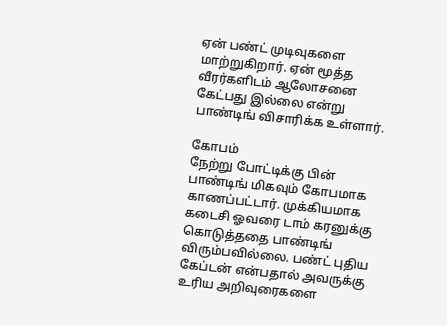ஏன் பண்ட் முடிவுகளை மாற்றுகிறார். ஏன் மூத்த வீரர்களிடம் ஆலோசனை கேட்பது இல்லை என்று பாண்டிங் விசாரிக்க உள்ளார்.

கோபம்
நேற்று போட்டிக்கு பின் பாண்டிங் மிகவும் கோபமாக காணப்பட்டார். முக்கியமாக கடைசி ஓவரை டாம் கரனுக்கு கொடுத்ததை பாண்டிங் விரும்பவில்லை. பண்ட் புதிய கேப்டன் என்பதால் அவருக்கு உரிய அறிவுரைகளை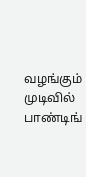வழங்கும் முடிவில் பாண்டிங்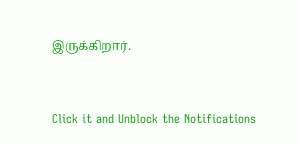இருக்கிறார்.


Click it and Unblock the Notifications